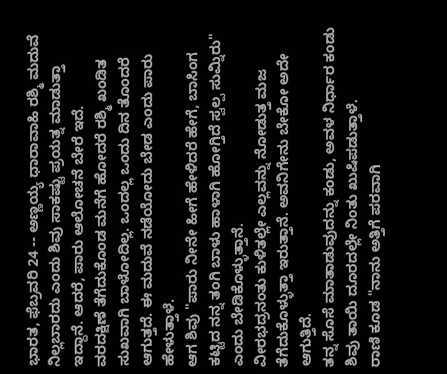ಭಾರತ, ಫೆಬ್ರವರಿ 24 -- ಅಣ್ಣಯ್ಯ ಧಾರಾವಾಹಿ ರಶ್ಮಿ ಮದುವೆ ನಿಲ್ಲಬಾರದು ಎಂದು ಶಿವು ಸಾಕಷ್ಟು ಪ್ರಯತ್ನ ಮಾಡುತ್ತಾ ಇದ್ದಾನೆ. ಆದರೆ, ಪಾರು ಆಲೋಚನೆ ಬೇರೆ ಇದೆ.
ವರದಕ್ಷಿಣೆ ತೆಗೆದುಕೊಂಡ ಮನೆಗೆ ಹೋದರೆ ರಶ್ಮಿ ಖಂಡಿತ ಸುಖವಾಗಿ ಬಾಳೋದಿಲ್ಲ. ಒಂದಲ್ಲ ಒಂದು ದಿನ ತೊಂದರೆ ಆಗುತ್ತದೆ. ಈ ಮದುವೆ ನಡೆಯೋದು ಬೇಡ ಎಂದು ಪಾರು ಹೇಳುತ್ತಾಳೆ.
ಆಗ ಶಿವು "ಪಾರು ನೀನೇ ಹೀಗೆ ಹೇಳಿದರೆ ಹೇಗೆ, ಬಾಸಿಂಗ ಕಟ್ಟಿದ ನನ್ನ ತಂಗಿ ಬಾಳು ಹಾಳಾಗಿ ಹೋಗ್ತಿದೆ ಸ್ವಲ್ಪ ಸುಮ್ನಿರು" ಎಂದು ಬೇಡಿಕೊಳ್ಳುತ್ತಾನೆ.
ವೀರಭದ್ರನಂತು ಕುಳಿತಲ್ಲೇ ಎಲ್ಲವನ್ನು ನೋಡುತ್ತ ಮಜ ತೆಗೆದುಕೊಳ್ಳುತ್ತಾ ಇರುತ್ತಾನೆ. ಅವನಿಗೇನು ಬೇಕೋ ಅದೇ ಆಗುತ್ತಿದೆ.
ತನ್ನ ಸೊಸೆ ಮಾತಾಡುವುದನ್ನು ಕಂಡು, ಅವಳ ನಿರ್ಧಾರ ಕಂಡು ಶಿವು ತಾಯಿ ದೂರದಲ್ಲೇ ನಿಂತು ಖುಷಿಪಡುತ್ತಾಳೆ.
ರಾಣಿ ಕೂಡ "ನಾನು ಅತ್ತಿಗೆ ಪರವಾಗಿ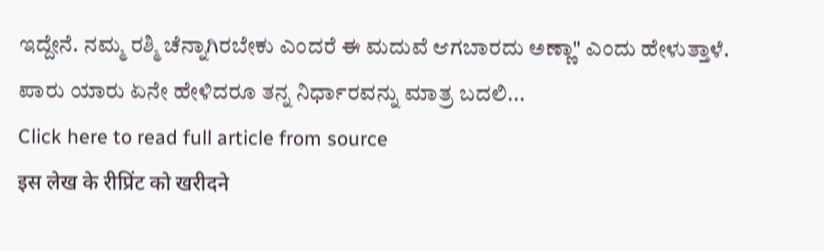ಇದ್ದೇನೆ. ನಮ್ಮ ರಶ್ಮಿ ಚೆನ್ನಾಗಿರಬೇಕು ಎಂದರೆ ಈ ಮದುವೆ ಆಗಬಾರದು ಅಣ್ಣಾ" ಎಂದು ಹೇಳುತ್ತಾಳೆ.
ಪಾರು ಯಾರು ಏನೇ ಹೇಳಿದರೂ ತನ್ನ ನಿರ್ಧಾರವನ್ನು ಮಾತ್ರ ಬದಲಿ...
Click here to read full article from source
इस लेख के रीप्रिंट को खरीदने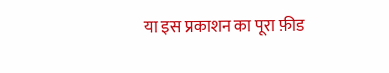या इस प्रकाशन का पूरा फ़ीड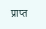प्राप्त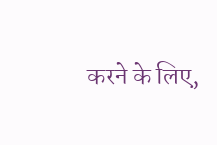करने के लिए,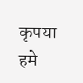कृपया
हमे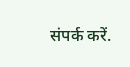संपर्क करें.